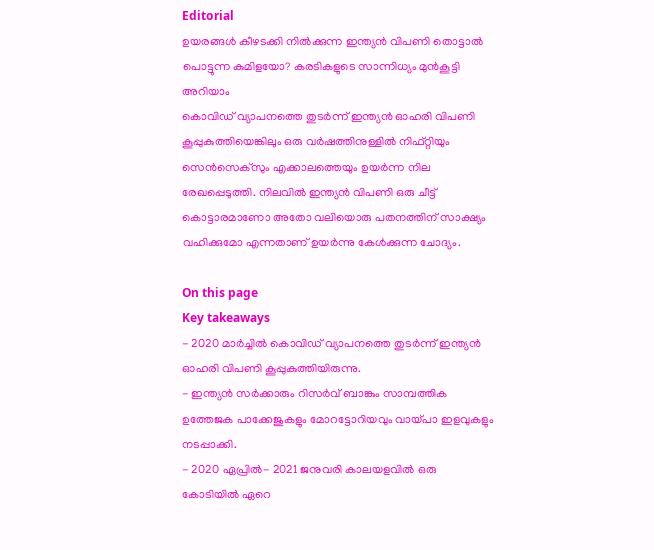Editorial
ഉയരങ്ങൾ കീഴടക്കി നിൽക്കുന്ന ഇന്ത്യൻ വിപണി തൊട്ടാൽ പൊട്ടുന്ന കുമിളയോ? കരടികളുടെ സാന്നിധ്യം മുൻകൂട്ടി അറിയാം
കൊവിഡ് വ്യാപനത്തെ തുടർന്ന് ഇന്ത്യൻ ഓഹരി വിപണി കൂപ്പുകുത്തിയെങ്കിലും ഒരു വർഷത്തിനുള്ളിൽ നിഫ്റ്റിയും സെൻസെക്സും എക്കാലത്തെയും ഉയർന്ന നില രേഖപ്പെടുത്തി. നിലവിൽ ഇന്ത്യൻ വിപണി ഒരു ചീട്ട് കൊട്ടാരമാണോ അതോ വലിയൊരു പതനത്തിന് സാക്ഷ്യം വഹിക്കുമോ എന്നതാണ് ഉയർന്നു കേൾക്കുന്ന ചോദ്യം.

On this page
Key takeaways
- 2020 മാർച്ചിൽ കൊവിഡ് വ്യാപനത്തെ തുടർന്ന് ഇന്ത്യൻ ഓഹരി വിപണി കൂപ്പുകുത്തിയിരുന്നു.
- ഇന്ത്യൻ സർക്കാരും റിസർവ് ബാങ്കും സാമ്പത്തിക ഉത്തേജക പാക്കേജുകളും മോറട്ടോറിയവും വായ്പാ ഇളവുകളും നടപ്പാക്കി.
- 2020 ഏപ്രിൽ- 2021 ജനുവരി കാലയളവിൽ ഒരു കോടിയിൽ ഏറെ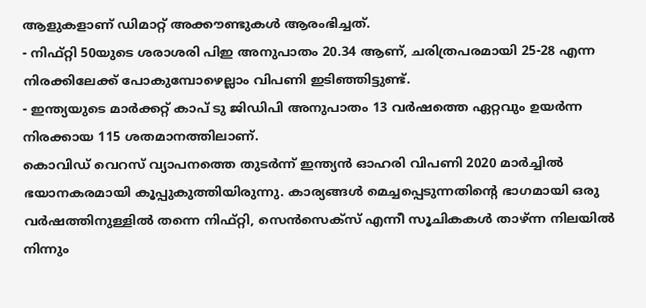ആളുകളാണ് ഡിമാറ്റ് അക്കൗണ്ടുകൾ ആരംഭിച്ചത്.
- നിഫ്റ്റി 50യുടെ ശരാശരി പിഇ അനുപാതം 20.34 ആണ്, ചരിത്രപരമായി 25-28 എന്ന നിരക്കിലേക്ക് പോകുമ്പോഴെല്ലാം വിപണി ഇടിഞ്ഞിട്ടുണ്ട്.
- ഇന്ത്യയുടെ മാർക്കറ്റ് കാപ് ടു ജിഡിപി അനുപാതം 13 വർഷത്തെ ഏറ്റവും ഉയർന്ന നിരക്കായ 115 ശതമാനത്തിലാണ്.
കൊവിഡ് വെറസ് വ്യാപനത്തെ തുടർന്ന് ഇന്ത്യൻ ഓഹരി വിപണി 2020 മാർച്ചിൽ ഭയാനകരമായി കൂപ്പുകുത്തിയിരുന്നു. കാര്യങ്ങൾ മെച്ചപ്പെടുന്നതിന്റെ ഭാഗമായി ഒരു വർഷത്തിനുള്ളിൽ തന്നെ നിഫ്റ്റി, സെൻസെക്സ് എന്നീ സൂചികകൾ താഴ്ന്ന നിലയിൽ നിന്നും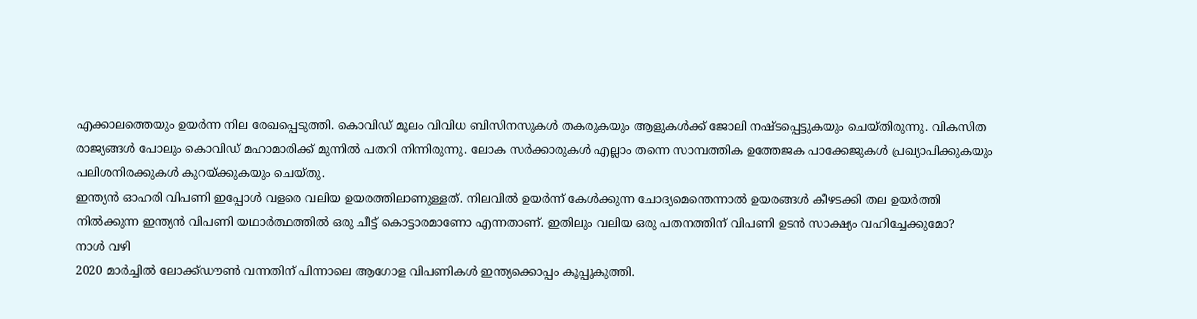എക്കാലത്തെയും ഉയർന്ന നില രേഖപ്പെടുത്തി. കൊവിഡ് മൂലം വിവിധ ബിസിനസുകൾ തകരുകയും ആളുകൾക്ക് ജോലി നഷ്ടപ്പെട്ടുകയും ചെയ്തിരുന്നു. വികസിത രാജ്യങ്ങൾ പോലും കൊവിഡ് മഹാമാരിക്ക് മുന്നിൽ പതറി നിന്നിരുന്നു. ലോക സർക്കാരുകൾ എല്ലാം തന്നെ സാമ്പത്തിക ഉത്തേജക പാക്കേജുകൾ പ്രഖ്യാപിക്കുകയും പലിശനിരക്കുകൾ കുറയ്ക്കുകയും ചെയ്തു.
ഇന്ത്യൻ ഓഹരി വിപണി ഇപ്പോൾ വളരെ വലിയ ഉയരത്തിലാണുള്ളത്. നിലവിൽ ഉയർന്ന് കേൾക്കുന്ന ചോദ്യമെന്തെന്നാൽ ഉയരങ്ങൾ കീഴടക്കി തല ഉയർത്തി നിൽക്കുന്ന ഇന്ത്യൻ വിപണി യഥാർത്ഥത്തിൽ ഒരു ചീട്ട് കൊട്ടാരമാണോ എന്നതാണ്. ഇതിലും വലിയ ഒരു പതനത്തിന് വിപണി ഉടൻ സാക്ഷ്യം വഹിച്ചേക്കുമോ?
നാൾ വഴി
2020 മാർച്ചിൽ ലോക്ക്ഡൗൺ വന്നതിന് പിന്നാലെ ആഗോള വിപണികൾ ഇന്ത്യക്കൊപ്പം കൂപ്പുകുത്തി.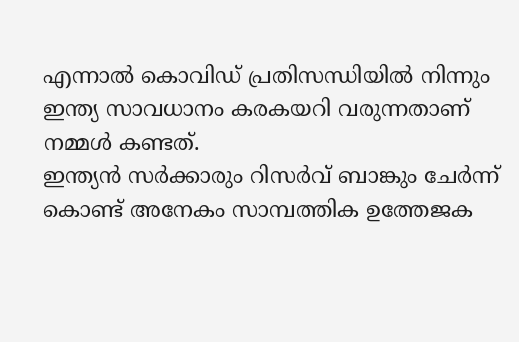എന്നാൽ കൊവിഡ് പ്രതിസന്ധിയിൽ നിന്നും ഇന്ത്യ സാവധാനം കരകയറി വരുന്നതാണ് നമ്മൾ കണ്ടത്.
ഇന്ത്യൻ സർക്കാരും റിസർവ് ബാങ്കും ചേർന്ന് കൊണ്ട് അനേകം സാമ്പത്തിക ഉത്തേജക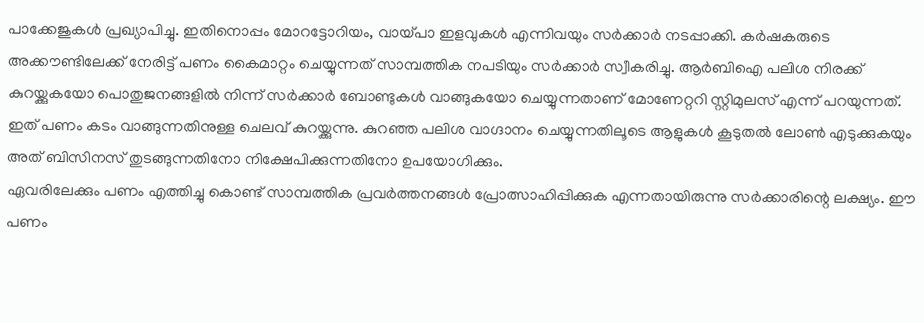പാക്കേജുകൾ പ്രഖ്യാപിച്ചു. ഇതിനൊപ്പം മോറട്ടോറിയം, വായ്പാ ഇളവുകൾ എന്നിവയും സർക്കാർ നടപ്പാക്കി. കർഷകരുടെ അക്കൗണ്ടിലേക്ക് നേരിട്ട് പണം കൈമാറ്റം ചെയ്യുന്നത് സാമ്പത്തിക നപടിയും സർക്കാർ സ്വീകരിച്ചു. ആർബിഐ പലിശ നിരക്ക് കുറയ്ക്കുകയോ പൊതുജനങ്ങളിൽ നിന്ന് സർക്കാർ ബോണ്ടുകൾ വാങ്ങുകയോ ചെയ്യുന്നതാണ് മോണേറ്ററി സ്റ്റിമുലസ് എന്ന് പറയുന്നത്. ഇത് പണം കടം വാങ്ങുന്നതിനുള്ള ചെലവ് കുറയ്ക്കുന്നു. കുറഞ്ഞ പലിശ വാഗ്ദാനം ചെയ്യുന്നതിലൂടെ ആളുകൾ കൂടുതൽ ലോൺ എടുക്കുകയും അത് ബിസിനസ് തുടങ്ങുന്നതിനോ നിക്ഷേപിക്കുന്നതിനോ ഉപയോഗിക്കും.
ഏവരിലേക്കും പണം എത്തിച്ചു കൊണ്ട് സാമ്പത്തിക പ്രവർത്തനങ്ങൾ പ്രോത്സാഹിപ്പിക്കുക എന്നതായിരുന്നു സർക്കാരിന്റെ ലക്ഷ്യം. ഈ പണം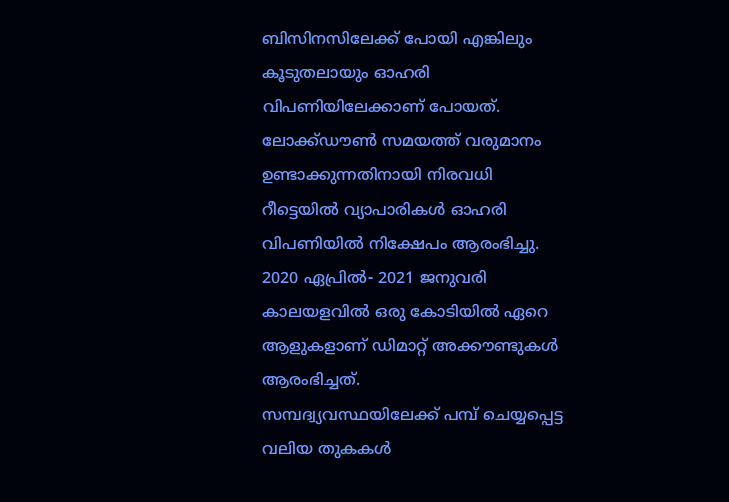ബിസിനസിലേക്ക് പോയി എങ്കിലും കൂടുതലായും ഓഹരി വിപണിയിലേക്കാണ് പോയത്. ലോക്ക്ഡൗൺ സമയത്ത് വരുമാനം ഉണ്ടാക്കുന്നതിനായി നിരവധി റീട്ടെയിൽ വ്യാപാരികൾ ഓഹരി വിപണിയിൽ നിക്ഷേപം ആരംഭിച്ചു. 2020 ഏപ്രിൽ- 2021 ജനുവരി കാലയളവിൽ ഒരു കോടിയിൽ ഏറെ ആളുകളാണ് ഡിമാറ്റ് അക്കൗണ്ടുകൾ ആരംഭിച്ചത്.
സമ്പദ്വ്യവസ്ഥയിലേക്ക് പമ്പ് ചെയ്യപ്പെട്ട വലിയ തുകകൾ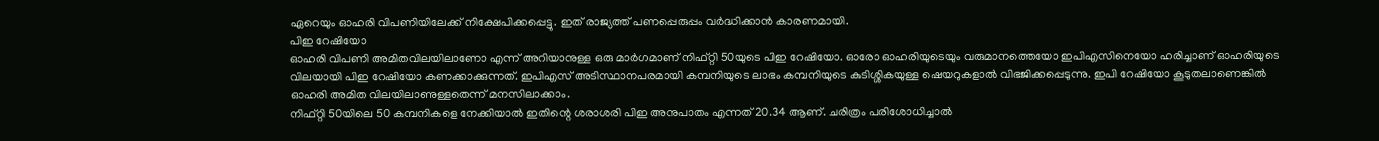ഏറെയും ഓഹരി വിപണിയിലേക്ക് നിക്ഷേപിക്കപ്പെട്ടു. ഇത് രാജ്യത്ത് പണപ്പെരുപ്പം വർദ്ധിക്കാൻ കാരണമായി.
പിഇ റേഷിയോ
ഓഹരി വിപണി അമിതവിലയിലാണോ എന്ന് അറിയാനുള്ള ഒരു മാർഗമാണ് നിഫ്റ്റി 50യുടെ പിഇ റേഷിയോ. ഓരോ ഓഹരിയുടെയും വരുമാനത്തെയോ ഇപിഎസിനെയോ ഹരിച്ചാണ് ഓഹരിയുടെ വിലയായി പിഇ റേഷിയോ കണക്കാക്കുന്നത്. ഇപിഎസ് അടിസ്ഥാനപരമായി കമ്പനിയുടെ ലാഭം കമ്പനിയുടെ കുടിശ്ശികയുള്ള ഷെയറുകളാൽ വിഭജിക്കപ്പെടുന്നു. ഇപി റേഷിയോ കൂടുതലാണെങ്കിൽ ഓഹരി അമിത വിലയിലാണുള്ളതെന്ന് മനസിലാക്കാം.
നിഫ്റ്റി 50യിലെ 50 കമ്പനികളെ നേക്കിയാൽ ഇതിന്റെ ശരാശരി പിഇ അനുപാതം എന്നത് 20.34 ആണ്. ചരിത്രം പരിശോധിച്ചാൽ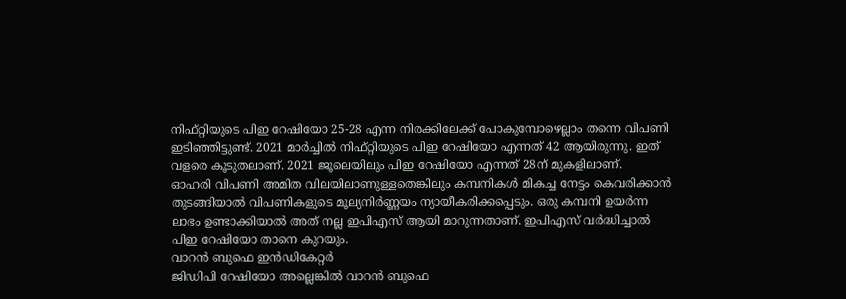നിഫ്റ്റിയുടെ പിഇ റേഷിയോ 25-28 എന്ന നിരക്കിലേക്ക് പോകുമ്പോഴെല്ലാം തന്നെ വിപണി ഇടിഞ്ഞിട്ടുണ്ട്. 2021 മാർച്ചിൽ നിഫ്റ്റിയുടെ പിഇ റേഷിയോ എന്നത് 42 ആയിരുന്നു. ഇത് വളരെ കൂടുതലാണ്. 2021 ജൂലെയിലും പിഇ റേഷിയോ എന്നത് 28ന് മുകളിലാണ്.
ഓഹരി വിപണി അമിത വിലയിലാണുള്ളതെങ്കിലും കമ്പനികൾ മികച്ച നേട്ടം കെവരിക്കാൻ തുടങ്ങിയാൽ വിപണികളുടെ മൂല്യനിർണ്ണയം ന്യായീകരിക്കപ്പെടും. ഒരു കമ്പനി ഉയർന്ന ലാഭം ഉണ്ടാക്കിയാൽ അത് നല്ല ഇപിഎസ് ആയി മാറുന്നതാണ്. ഇപിഎസ് വർദ്ധിച്ചാൽ പിഇ റേഷിയോ താനെ കുറയും.
വാറൻ ബുഫെ ഇൻഡികേറ്റർ
ജിഡിപി റേഷിയോ അല്ലെങ്കിൽ വാറൻ ബുഫെ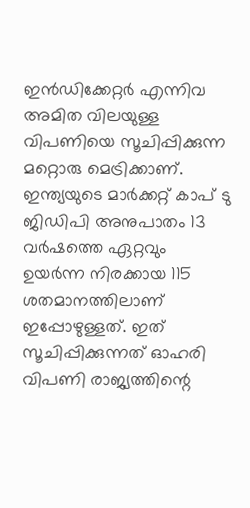ഇൻഡിക്കേറ്റർ എന്നിവ അമിത വിലയുള്ള വിപണിയെ സൂചിപ്പിക്കുന്ന മറ്റൊരു മെട്രിക്കാണ്. ഇന്ത്യയുടെ മാർക്കറ്റ് കാപ് ടു ജിഡിപി അനുപാതം 13 വർഷത്തെ ഏറ്റവും ഉയർന്ന നിരക്കായ 115 ശതമാനത്തിലാണ് ഇപ്പോഴുള്ളത്. ഇത് സൂചിപ്പിക്കുന്നത് ഓഹരി വിപണി രാജ്യത്തിന്റെ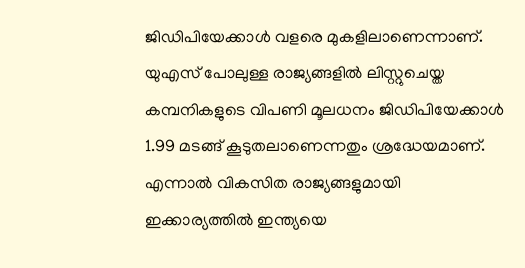ജിഡിപിയേക്കാൾ വളരെ മുകളിലാണെന്നാണ്. യുഎസ് പോലുള്ള രാജ്യങ്ങളിൽ ലിസ്റ്റുചെയ്ത കമ്പനികളുടെ വിപണി മൂലധനം ജിഡിപിയേക്കാൾ 1.99 മടങ്ങ് കൂടുതലാണെന്നതും ശ്രദ്ധേയമാണ്. എന്നാൽ വികസിത രാജ്യങ്ങളുമായി ഇക്കാര്യത്തിൽ ഇന്ത്യയെ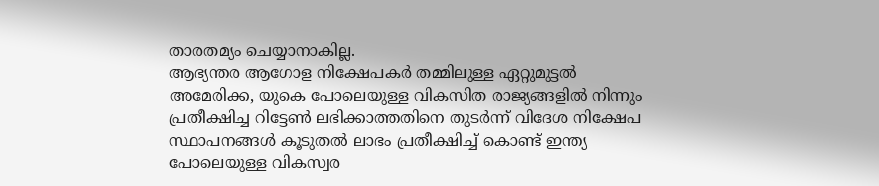താരതമ്യം ചെയ്യാനാകില്ല.
ആഭ്യന്തര ആഗോള നിക്ഷേപകർ തമ്മിലുള്ള ഏറ്റുമുട്ടൽ
അമേരിക്ക, യുകെ പോലെയുള്ള വികസിത രാജ്യങ്ങളിൽ നിന്നും പ്രതീക്ഷിച്ച റിട്ടേൺ ലഭിക്കാത്തതിനെ തുടർന്ന് വിദേശ നിക്ഷേപ സ്ഥാപനങ്ങൾ കൂടുതൽ ലാഭം പ്രതീക്ഷിച്ച് കൊണ്ട് ഇന്ത്യ പോലെയുള്ള വികസ്വര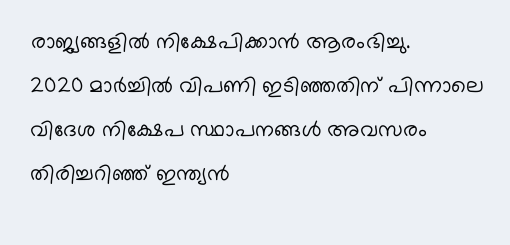രാജ്യങ്ങളിൽ നിക്ഷേപിക്കാൻ ആരംഭിച്ചു.
2020 മാർച്ചിൽ വിപണി ഇടിഞ്ഞതിന് പിന്നാലെ വിദേശ നിക്ഷേപ സ്ഥാപനങ്ങൾ അവസരം തിരിച്ചറിഞ്ഞ് ഇന്ത്യൻ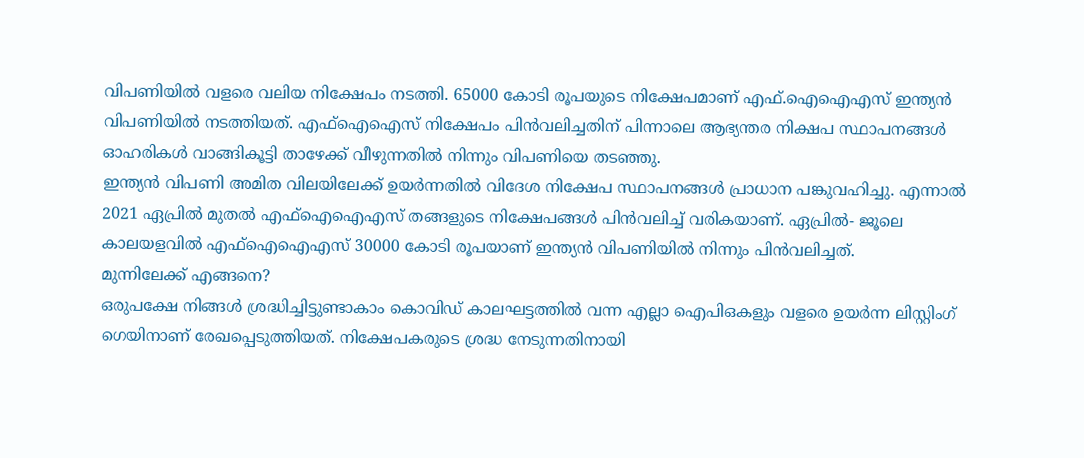വിപണിയിൽ വളരെ വലിയ നിക്ഷേപം നടത്തി. 65000 കോടി രൂപയുടെ നിക്ഷേപമാണ് എഫ്.ഐഐഎസ് ഇന്ത്യൻ വിപണിയിൽ നടത്തിയത്. എഫ്ഐഐസ് നിക്ഷേപം പിൻവലിച്ചതിന് പിന്നാലെ ആഭ്യന്തര നിക്ഷപ സ്ഥാപനങ്ങൾ ഓഹരികൾ വാങ്ങികൂട്ടി താഴേക്ക് വീഴുന്നതിൽ നിന്നും വിപണിയെ തടഞ്ഞു.
ഇന്ത്യൻ വിപണി അമിത വിലയിലേക്ക് ഉയർന്നതിൽ വിദേശ നിക്ഷേപ സ്ഥാപനങ്ങൾ പ്രാധാന പങ്കുവഹിച്ചു. എന്നാൽ 2021 ഏപ്രിൽ മുതൽ എഫ്ഐഐഎസ് തങ്ങളുടെ നിക്ഷേപങ്ങൾ പിൻവലിച്ച് വരികയാണ്. ഏപ്രിൽ- ജൂലെ കാലയളവിൽ എഫ്ഐഐഎസ് 30000 കോടി രൂപയാണ് ഇന്ത്യൻ വിപണിയിൽ നിന്നും പിൻവലിച്ചത്.
മുന്നിലേക്ക് എങ്ങനെ?
ഒരുപക്ഷേ നിങ്ങൾ ശ്രദ്ധിച്ചിട്ടുണ്ടാകാം കൊവിഡ് കാലഘട്ടത്തിൽ വന്ന എല്ലാ ഐപിഒകളും വളരെ ഉയർന്ന ലിസ്റ്റിംഗ് ഗെയിനാണ് രേഖപ്പെടുത്തിയത്. നിക്ഷേപകരുടെ ശ്രദ്ധ നേടുന്നതിനായി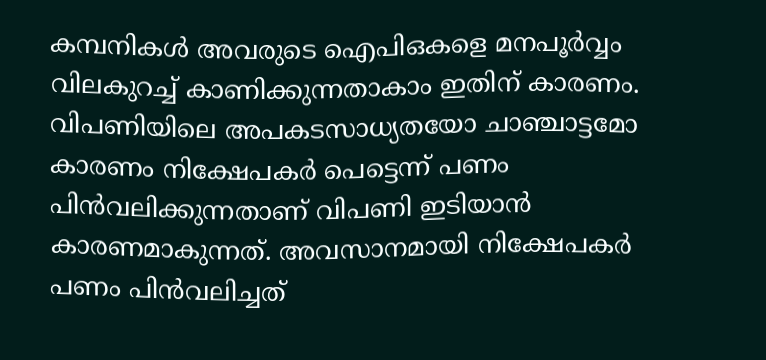കമ്പനികൾ അവരുടെ ഐപിഒകളെ മനപൂർവ്വം വിലകുറച്ച് കാണിക്കുന്നതാകാം ഇതിന് കാരണം.
വിപണിയിലെ അപകടസാധ്യതയോ ചാഞ്ചാട്ടമോ കാരണം നിക്ഷേപകർ പെട്ടെന്ന് പണം പിൻവലിക്കുന്നതാണ് വിപണി ഇടിയാൻ കാരണമാകുന്നത്. അവസാനമായി നിക്ഷേപകർ പണം പിൻവലിച്ചത്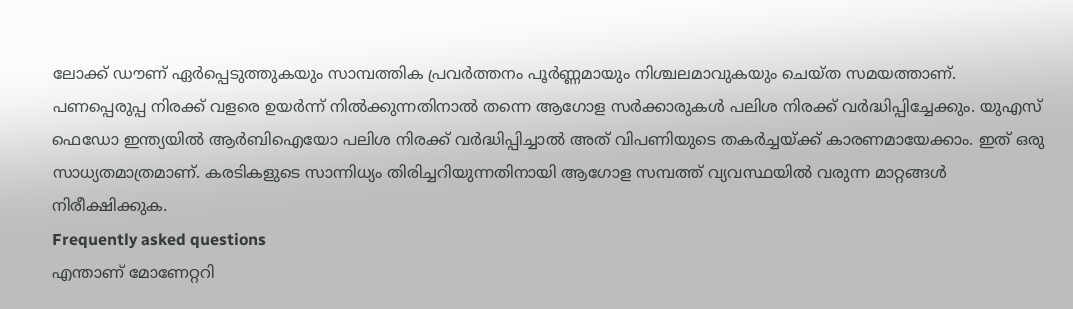ലോക്ക് ഡൗണ് ഏർപ്പെടുത്തുകയും സാമ്പത്തിക പ്രവർത്തനം പൂർണ്ണമായും നിശ്ചലമാവുകയും ചെയ്ത സമയത്താണ്.
പണപ്പെരുപ്പ നിരക്ക് വളരെ ഉയർന്ന് നിൽക്കുന്നതിനാൽ തന്നെ ആഗോള സർക്കാരുകൾ പലിശ നിരക്ക് വർദ്ധിപ്പിച്ചേക്കും. യുഎസ് ഫെഡോ ഇന്ത്യയിൽ ആർബിഐയോ പലിശ നിരക്ക് വർദ്ധിപ്പിച്ചാൽ അത് വിപണിയുടെ തകർച്ചയ്ക്ക് കാരണമായേക്കാം. ഇത് ഒരു സാധ്യതമാത്രമാണ്. കരടികളുടെ സാന്നിധ്യം തിരിച്ചറിയുന്നതിനായി ആഗോള സമ്പത്ത് വ്യവസ്ഥയിൽ വരുന്ന മാറ്റങ്ങൾ നിരീക്ഷിക്കുക.
Frequently asked questions
എന്താണ് മോണേറ്ററി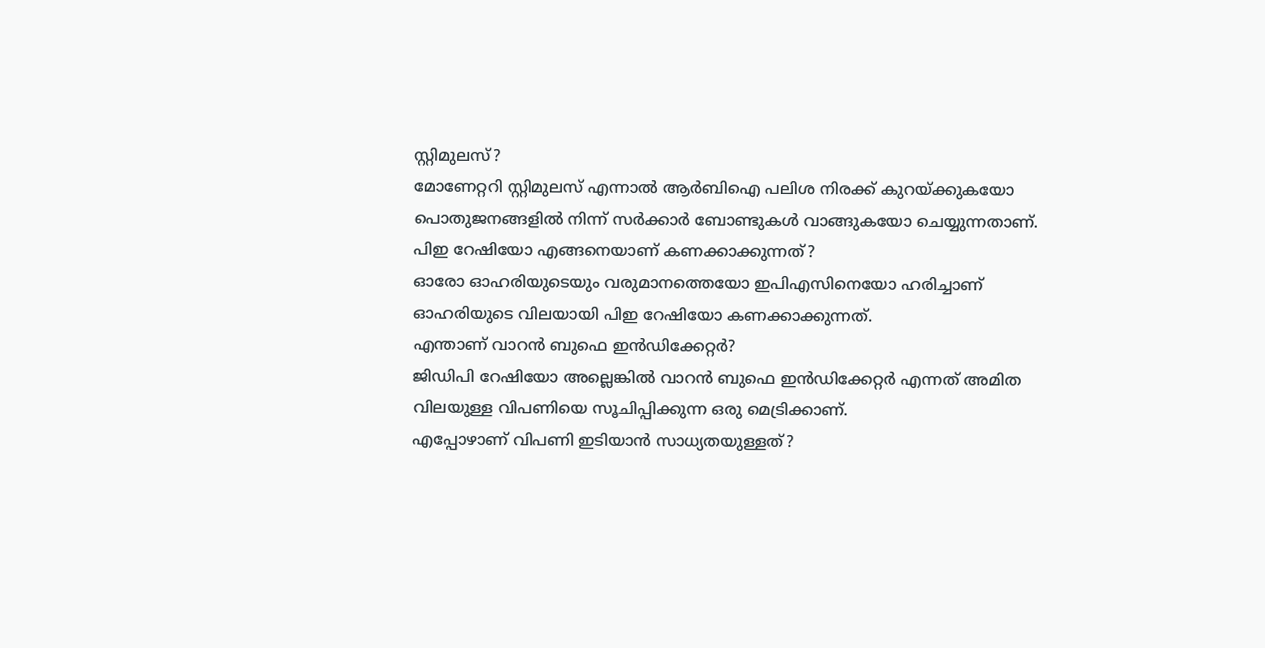സ്റ്റിമുലസ്?
മോണേറ്ററി സ്റ്റിമുലസ് എന്നാൽ ആർബിഐ പലിശ നിരക്ക് കുറയ്ക്കുകയോ പൊതുജനങ്ങളിൽ നിന്ന് സർക്കാർ ബോണ്ടുകൾ വാങ്ങുകയോ ചെയ്യുന്നതാണ്.
പിഇ റേഷിയോ എങ്ങനെയാണ് കണക്കാക്കുന്നത്?
ഓരോ ഓഹരിയുടെയും വരുമാനത്തെയോ ഇപിഎസിനെയോ ഹരിച്ചാണ് ഓഹരിയുടെ വിലയായി പിഇ റേഷിയോ കണക്കാക്കുന്നത്.
എന്താണ് വാറൻ ബുഫെ ഇൻഡിക്കേറ്റർ?
ജിഡിപി റേഷിയോ അല്ലെങ്കിൽ വാറൻ ബുഫെ ഇൻഡിക്കേറ്റർ എന്നത് അമിത വിലയുള്ള വിപണിയെ സൂചിപ്പിക്കുന്ന ഒരു മെട്രിക്കാണ്.
എപ്പോഴാണ് വിപണി ഇടിയാൻ സാധ്യതയുള്ളത്?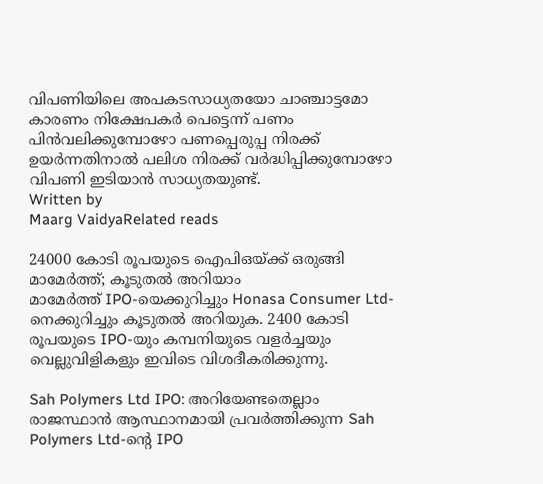വിപണിയിലെ അപകടസാധ്യതയോ ചാഞ്ചാട്ടമോ കാരണം നിക്ഷേപകർ പെട്ടെന്ന് പണം പിൻവലിക്കുമ്പോഴോ പണപ്പെരുപ്പ നിരക്ക് ഉയർന്നതിനാൽ പലിശ നിരക്ക് വർദ്ധിപ്പിക്കുമ്പോഴോ വിപണി ഇടിയാൻ സാധ്യതയുണ്ട്.
Written by
Maarg VaidyaRelated reads

24000 കോടി രൂപയുടെ ഐപിഒയ്ക്ക് ഒരുങ്ങി മാമേർത്ത്; കൂടുതൽ അറിയാം
മാമേർത്ത് IPO-യെക്കുറിച്ചും Honasa Consumer Ltd-നെക്കുറിച്ചും കൂടുതൽ അറിയുക. 2400 കോടി രൂപയുടെ IPO-യും കമ്പനിയുടെ വളർച്ചയും വെല്ലുവിളികളും ഇവിടെ വിശദീകരിക്കുന്നു.

Sah Polymers Ltd IPO: അറിയേണ്ടതെല്ലാം
രാജസ്ഥാൻ ആസ്ഥാനമായി പ്രവർത്തിക്കുന്ന Sah Polymers Ltd-ന്റെ IPO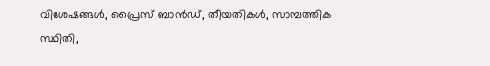വിശേഷങ്ങൾ, പ്രൈസ് ബാൻഡ്, തീയതികൾ, സാമ്പത്തിക സ്ഥിതി,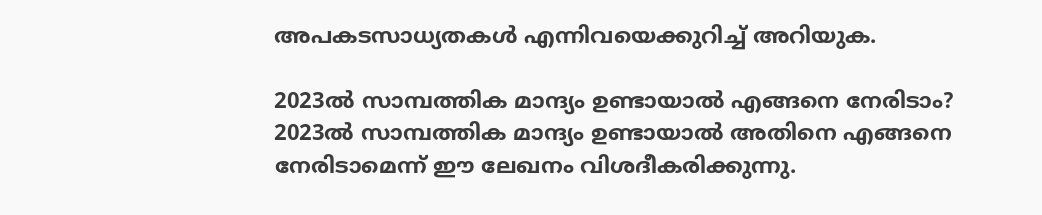അപകടസാധ്യതകൾ എന്നിവയെക്കുറിച്ച് അറിയുക.

2023ൽ സാമ്പത്തിക മാന്ദ്യം ഉണ്ടായാൽ എങ്ങനെ നേരിടാം?
2023ൽ സാമ്പത്തിക മാന്ദ്യം ഉണ്ടായാൽ അതിനെ എങ്ങനെ നേരിടാമെന്ന് ഈ ലേഖനം വിശദീകരിക്കുന്നു.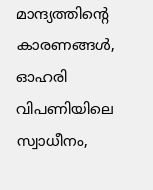മാന്ദ്യത്തിന്റെ കാരണങ്ങൾ, ഓഹരി വിപണിയിലെ സ്വാധീനം,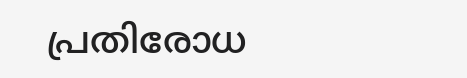പ്രതിരോധ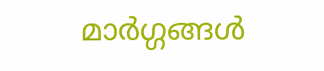മാർഗ്ഗങ്ങൾ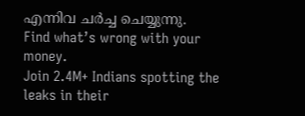എന്നിവ ചർച്ച ചെയ്യുന്നു.
Find what’s wrong with your money.
Join 2.4M+ Indians spotting the leaks in their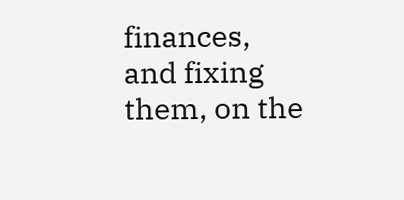finances, and fixing them, on the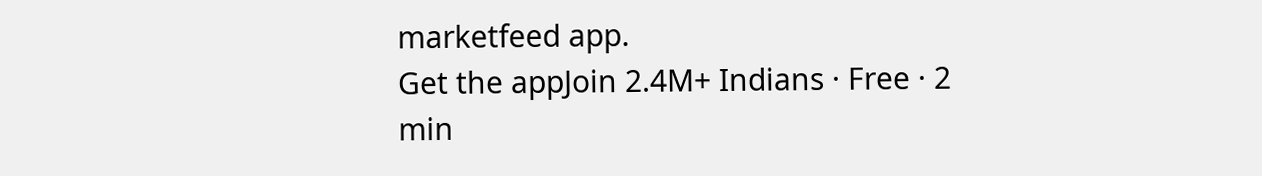marketfeed app.
Get the appJoin 2.4M+ Indians · Free · 2 min